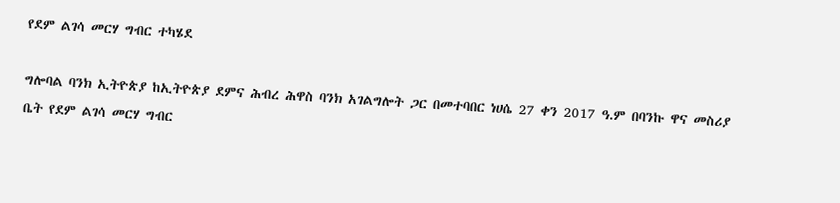የደም ልገሳ መርሃ ግብር ተካሄደ

ግሎባል ባንክ ኢትዮጵያ ከኢትዮጵያ ደምና ሕብረ ሕዋስ ባንክ አገልግሎት ጋር በመተባበር ነሀሴ 27 ቀን 2017 ዓ.ም በባንኩ ዋና መስሪያ ቤት የደም ልገሳ መርሃ ግብር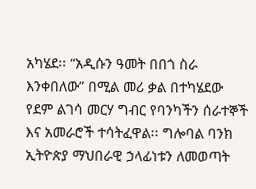አካሄደ፡፡ “አዲሱን ዓመት በበጎ ስራ እንቀበለው” በሚል መሪ ቃል በተካሄደው የደም ልገሳ መርሃ ግብር የባንካችን ሰራተኞች እና አመራሮች ተሳትፈዋል፡፡ ግሎባል ባንክ ኢትዮጵያ ማህበራዊ ኃላፊነቱን ለመወጣት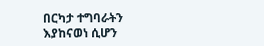በርካታ ተግባራትን እያከናወነ ሲሆን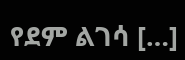የደም ልገሳ […]